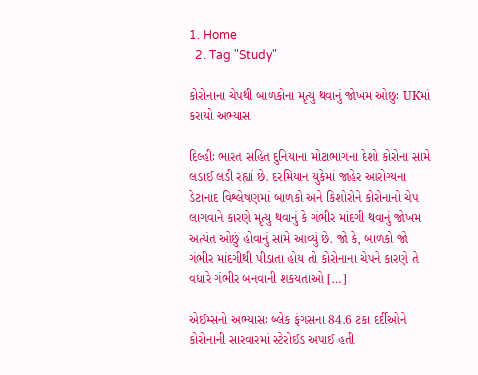1. Home
  2. Tag "Study"

કોરોનાના ચેપથી બાળકોના મૃત્યુ થવાનું જોખમ ઓછુઃ UKમાં કરાયો અભ્યાસ

દિલ્હીઃ ભારત સહિત દુનિયાના મોટાભાગના દેશો કોરોના સામે લડાઈ લડી રહ્યાં છે. દરમિયાન યુકેમાં જાહેર આરોગ્યના ડેટાનાદ વિશ્લેષણમાં બાળકો અને કિશોરોને કોરોનાનો ચેપ લાગવાને કારણે મૃત્યુ થવાનું કે ગંભીર માંદગી થવાનું જોખમ અત્યંત ઓછું હોવાનું સામે આવ્યું છે. જો કે, બાળકો જો ગંભીર માંદગીથી પીડાતા હોય તો કોરોનાના ચેપને કારણે તે વધારે ગંભીર બનવાની શકયતાઓ […]

એઈમ્સનો અભ્યાસઃ બ્લેક ફંગસના 84.6 ટકા દર્દીઓને કોરોનાની સારવારમાં સ્ટેરોઈડ અપાઈ હતી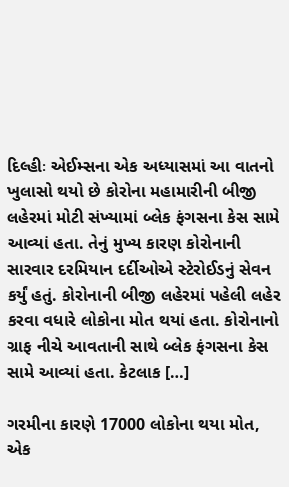દિલ્હીઃ એઈમ્સના એક અધ્યાસમાં આ વાતનો ખુલાસો થયો છે કોરોના મહામારીની બીજી લહેરમાં મોટી સંખ્યામાં બ્લેક ફંગસના કેસ સામે આવ્યાં હતા. તેનું મુખ્ય કારણ કોરોનાની સારવાર દરમિયાન દર્દીઓએ સ્ટેરોઈડનું સેવન કર્યું હતું. કોરોનાની બીજી લહેરમાં પહેલી લહેર કરવા વધારે લોકોના મોત થયાં હતા. કોરોનાનો ગ્રાફ નીચે આવતાની સાથે બ્લેક ફંગસના કેસ સામે આવ્યાં હતા. કેટલાક […]

ગરમીના કારણે 17000 લોકોના થયા મોત, એક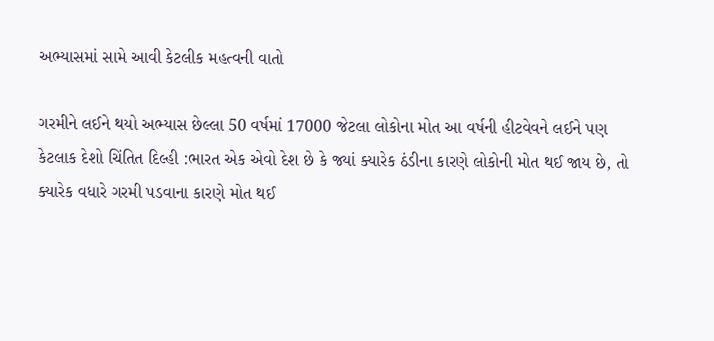અભ્યાસમાં સામે આવી કેટલીક મહત્વની વાતો

ગરમીને લઈને થયો અભ્યાસ છેલ્લા 50 વર્ષમાં 17000 જેટલા લોકોના મોત આ વર્ષની હીટવેવને લઈને પણ કેટલાક દેશો ચિંતિત દિલ્હી :ભારત એક એવો દેશ છે કે જ્યાં ક્યારેક ઠંડીના કારણે લોકોની મોત થઈ જાય છે, તો ક્યારેક વધારે ગરમી પડવાના કારણે મોત થઈ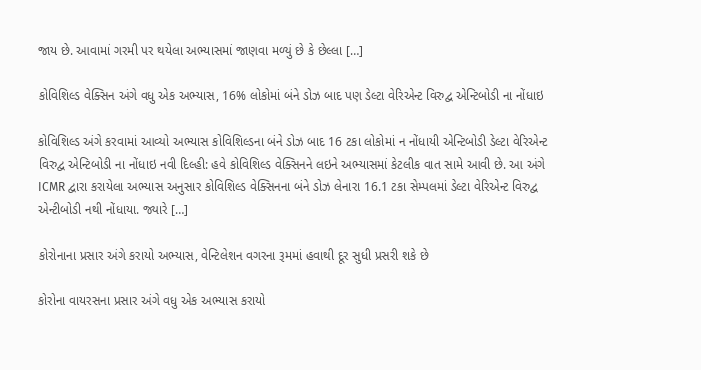જાય છે. આવામાં ગરમી પર થયેલા અભ્યાસમાં જાણવા મળ્યું છે કે છેલ્લા […]

કોવિશિલ્ડ વેક્સિન અંગે વધુ એક અભ્યાસ, 16% લોકોમાં બંને ડોઝ બાદ પણ ડેલ્ટા વેરિએન્ટ વિરુદ્વ એન્ટિબોડી ના નોંધાઇ

કોવિશિલ્ડ અંગે કરવામાં આવ્યો અભ્યાસ કોવિશિલ્ડના બંને ડોઝ બાદ 16 ટકા લોકોમાં ન નોંધાયી એન્ટિબોડી ડેલ્ટા વેરિએન્ટ વિરુદ્વ એન્ટિબોડી ના નોંધાઇ નવી દિલ્હી: હવે કોવિશિલ્ડ વેક્સિનને લઇને અભ્યાસમાં કેટલીક વાત સામે આવી છે. આ અંગે ICMR દ્વારા કરાયેલા અભ્યાસ અનુસાર કોવિશિલ્ડ વેક્સિનના બંને ડોઝ લેનારા 16.1 ટકા સેમ્પલમાં ડેલ્ટા વેરિએન્ટ વિરુદ્વ એન્ટીબોડી નથી નોંધાયા. જ્યારે […]

કોરોનાના પ્રસાર અંગે કરાયો અભ્યાસ, વેન્ટિલેશન વગરના રૂમમાં હવાથી દૂર સુધી પ્રસરી શકે છે

કોરોના વાયરસના પ્રસાર અંગે વધુ એક અભ્યાસ કરાયો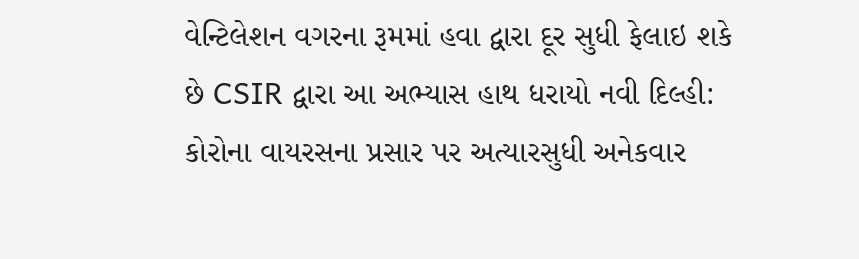વેન્ટિલેશન વગરના રૂમમાં હવા દ્વારા દૂર સુધી ફેલાઇ શકે છે CSIR દ્વારા આ અભ્યાસ હાથ ધરાયો નવી દિલ્હી: કોરોના વાયરસના પ્રસાર પર અત્યારસુધી અનેકવાર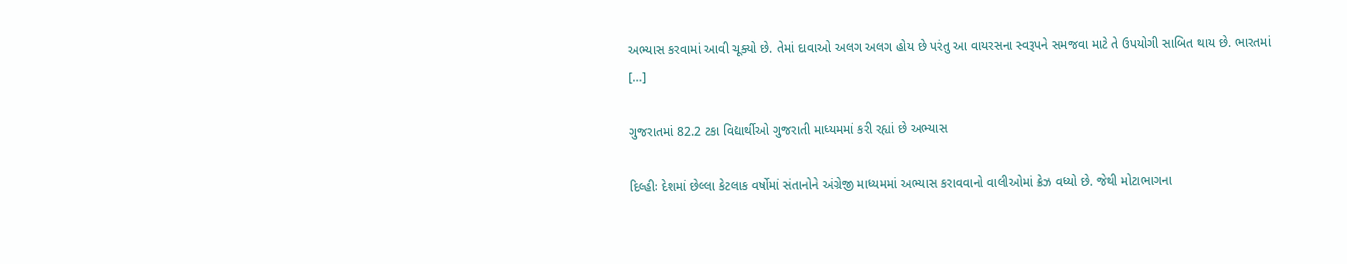અભ્યાસ કરવામાં આવી ચૂક્યો છે. તેમાં દાવાઓ અલગ અલગ હોય છે પરંતુ આ વાયરસના સ્વરૂપને સમજવા માટે તે ઉપયોગી સાબિત થાય છે. ભારતમાં […]

ગુજરાતમાં 82.2 ટકા વિદ્યાર્થીઓ ગુજરાતી માધ્યમમાં કરી રહ્યાં છે અભ્યાસ

દિલ્હીઃ દેશમાં છેલ્લા કેટલાક વર્ષોમાં સંતાનોને અંગ્રેજી માધ્યમમાં અભ્યાસ કરાવવાનો વાલીઓમાં ક્રેઝ વધ્યો છે. જેથી મોટાભાગના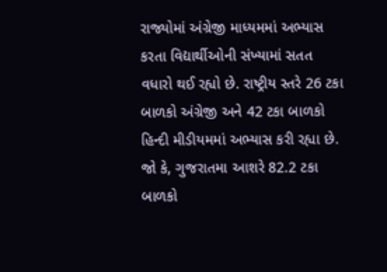રાજ્યોમાં અંગ્રેજી માધ્યમમાં અભ્યાસ કરતા વિદ્યાર્થીઓની સંખ્યામાં સતત વધારો થઈ રહ્યો છે. રાષ્ટ્રીય સ્તરે 26 ટકા બાળકો અંગ્રેજી અને 42 ટકા બાળકો હિન્દી મીડીયમમાં અભ્યાસ કરી રહ્યા છે. જો કે, ગુજરાતમા આશરે 82.2 ટકા બાળકો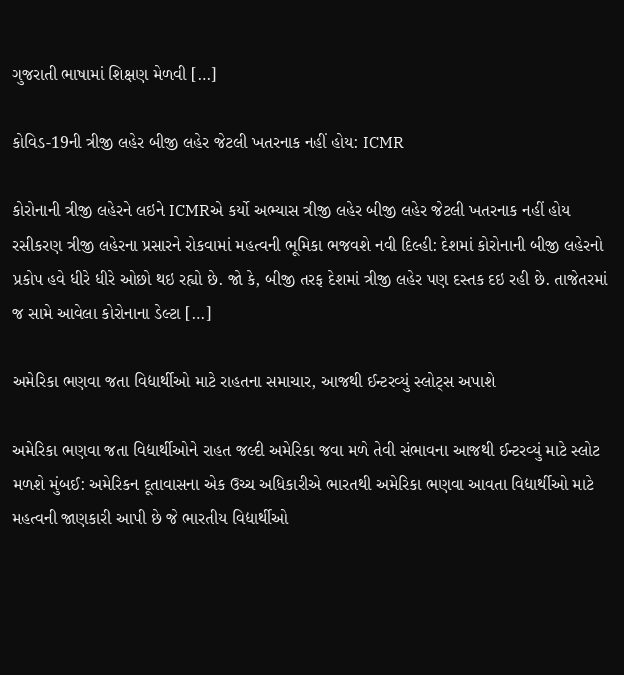ગુજરાતી ભાષામાં શિક્ષણ મેળવી […]

કોવિડ-19ની ત્રીજી લહેર બીજી લહેર જેટલી ખતરનાક નહીં હોય: ICMR

કોરોનાની ત્રીજી લહેરને લઇને ICMRએ કર્યો અભ્યાસ ત્રીજી લહેર બીજી લહેર જેટલી ખતરનાક નહીં હોય રસીકરણ ત્રીજી લહેરના પ્રસારને રોકવામાં મહત્વની ભૂમિકા ભજવશે નવી દિલ્હી: દેશમાં કોરોનાની બીજી લહેરનો પ્રકોપ હવે ધીરે ધીરે ઓછો થઇ રહ્યો છે. જો કે, બીજી તરફ દેશમાં ત્રીજી લહેર પણ દસ્તક દઇ રહી છે. તાજેતરમાં જ સામે આવેલા કોરોનાના ડેલ્ટા […]

અમેરિકા ભણવા જતા વિદ્યાર્થીઓ માટે રાહતના સમાચાર, આજથી ઈન્ટરવ્યું સ્લોટ્સ અપાશે

અમેરિકા ભણવા જતા વિદ્યાર્થીઓને રાહત જલ્દી અમેરિકા જવા મળે તેવી સંભાવના આજથી ઈન્ટરવ્યું માટે સ્લોટ મળશે મુંબઈ: અમેરિકન દૂતાવાસના એક ઉચ્ચ અધિકારીએ ભારતથી અમેરિકા ભણવા આવતા વિદ્યાર્થીઓ માટે મહત્વની જાણકારી આપી છે જે ભારતીય વિદ્યાર્થીઓ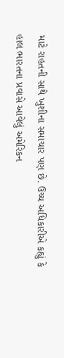માટે રાહતની સાથે ખુશીના સમાચાર પણ છે. ઉચ્ચ અધિકારીએ કહ્યું કે હાલ ભારતના પ્રવાસે આવેલું અમેરિકન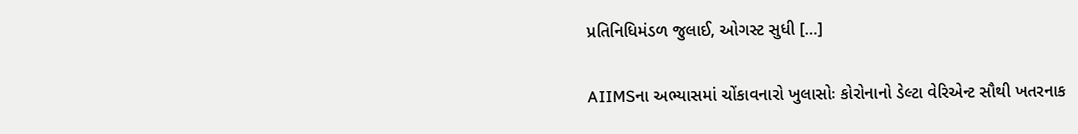પ્રતિનિધિમંડળ જુલાઈ, ઓગસ્ટ સુધી […]

AIIMSના અભ્યાસમાં ચોંકાવનારો ખુલાસોઃ કોરોનાનો ડેલ્ટા વેરિએન્ટ સૌથી ખતરનાક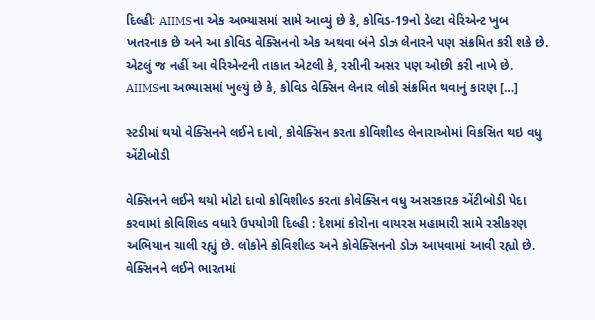દિલ્હીઃ AIIMSના એક અભ્યાસમાં સામે આવ્યું છે કે, કોવિડ-19નો ડેલ્ટા વેરિએન્ટ ખુબ ખતરનાક છે અને આ કોવિડ વેક્સિનનો એક અથવા બંને ડોઝ લેનારને પણ સંક્રમિત કરી શકે છે. એટલું જ નહીં આ વેરિએન્ટની તાકાત એટલી કે, રસીની અસર પણ ઓછી કરી નાખે છે. AIIMSના અભ્યાસમાં ખુલ્યું છે કે, કોવિડ વેક્સિન લેનાર લોકો સંક્રમિત થવાનું કારણ […]

સ્ટડીમાં થયો વેક્સિનને લઈને દાવો, કોવેક્સિન કરતા કોવિશીલ્ડ લેનારાઓમાં વિકસિત થઇ વધુ એંટીબોડી

વેક્સિનને લઈને થયો મોટો દાવો કોવિશીલ્ડ કરતા કોવેક્સિન વધુ અસરકારક એંટીબોડી પેદા કરવામાં કોવિશિલ્ડ વધારે ઉપયોગી દિલ્હી : દેશમાં કોરોના વાયરસ મહામારી સામે રસીકરણ અભિયાન ચાલી રહ્યું છે. લોકોને કોવિશીલ્ડ અને કોવેક્સિનનો ડોઝ આપવામાં આવી રહ્યો છે. વેક્સિનને લઈને ભારતમાં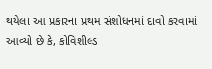થયેલા આ પ્રકારના પ્રથમ સંશોધનમાં દાવો કરવામાં આવ્યો છે કે, કોવિશીલ્ડ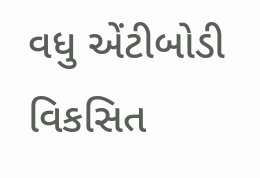વધુ એંટીબોડી વિકસિત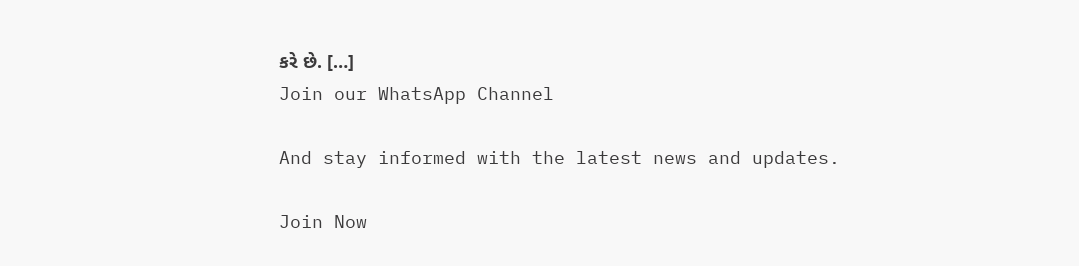કરે છે. […]
Join our WhatsApp Channel

And stay informed with the latest news and updates.

Join Now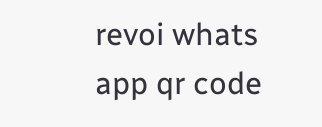revoi whats app qr code